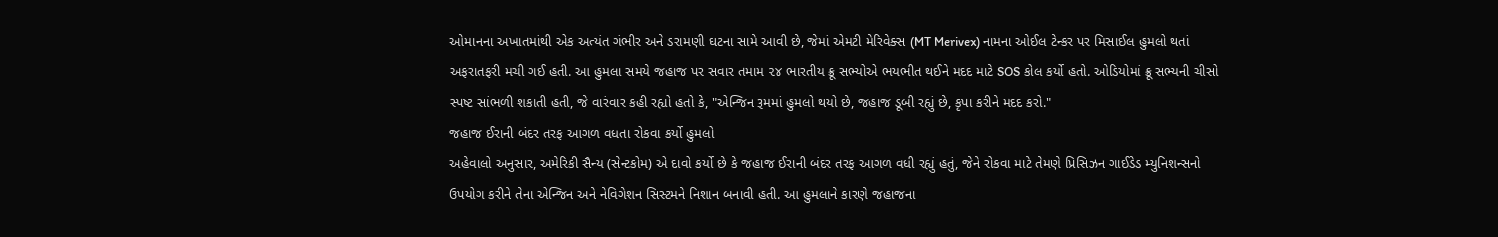ઓમાનના અખાતમાંથી એક અત્યંત ગંભીર અને ડરામણી ઘટના સામે આવી છે, જેમાં એમટી મેરિવેક્સ (MT Merivex) નામના ઓઈલ ટેન્કર પર મિસાઈલ હુમલો થતાં અફરાતફરી મચી ગઈ હતી. આ હુમલા સમયે જહાજ પર સવાર તમામ ૨૪ ભારતીય ક્રૂ સભ્યોએ ભયભીત થઈને મદદ માટે SOS કોલ કર્યો હતો. ઓડિયોમાં ક્રૂ સભ્યની ચીસો સ્પષ્ટ સાંભળી શકાતી હતી, જે વારંવાર કહી રહ્યો હતો કે, "એન્જિન રૂમમાં હુમલો થયો છે, જહાજ ડૂબી રહ્યું છે, કૃપા કરીને મદદ કરો."
જહાજ ઈરાની બંદર તરફ આગળ વધતા રોકવા કર્યો હુમલો
અહેવાલો અનુસાર, અમેરિકી સૈન્ય (સેન્ટકોમ) એ દાવો કર્યો છે કે જહાજ ઈરાની બંદર તરફ આગળ વધી રહ્યું હતું, જેને રોકવા માટે તેમણે પ્રિસિઝન ગાઈડેડ મ્યુનિશન્સનો ઉપયોગ કરીને તેના એન્જિન અને નેવિગેશન સિસ્ટમને નિશાન બનાવી હતી. આ હુમલાને કારણે જહાજના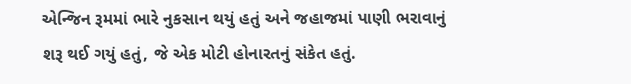એન્જિન રૂમમાં ભારે નુકસાન થયું હતું અને જહાજમાં પાણી ભરાવાનું શરૂ થઈ ગયું હતું, જે એક મોટી હોનારતનું સંકેત હતું.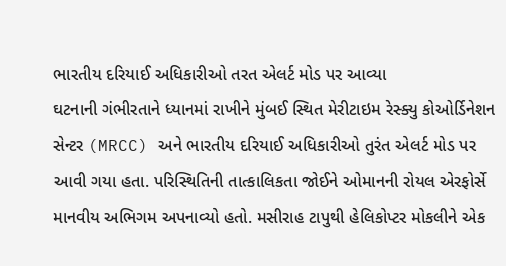ભારતીય દરિયાઈ અધિકારીઓ તરત એલર્ટ મોડ પર આવ્યા
ઘટનાની ગંભીરતાને ધ્યાનમાં રાખીને મુંબઈ સ્થિત મેરીટાઇમ રેસ્ક્યુ કોઓર્ડિનેશન સેન્ટર (MRCC) અને ભારતીય દરિયાઈ અધિકારીઓ તુરંત એલર્ટ મોડ પર આવી ગયા હતા. પરિસ્થિતિની તાત્કાલિકતા જોઈને ઓમાનની રોયલ એરફોર્સે માનવીય અભિગમ અપનાવ્યો હતો. મસીરાહ ટાપુથી હેલિકોપ્ટર મોકલીને એક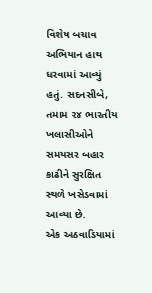વિશેષ બચાવ અભિયાન હાથ ધરવામાં આવ્યું હતું. સદનસીબે, તમામ ૨૪ ભારતીય ખલાસીઓને સમયસર બહાર કાઢીને સુરક્ષિત સ્થળે ખસેડવામાં આવ્યા છે.
એક અઠવાડિયામાં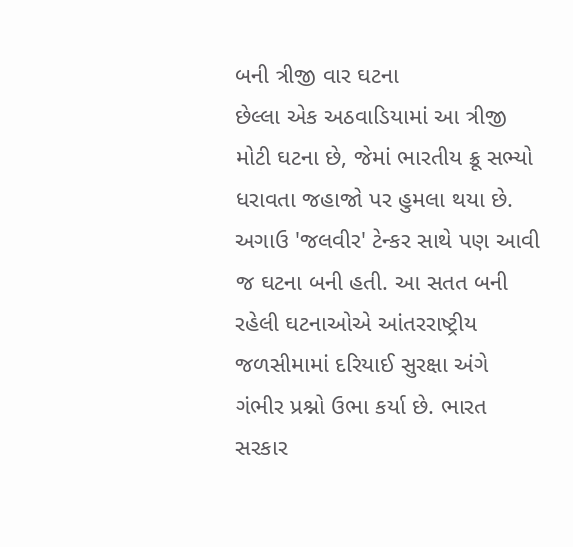બની ત્રીજી વાર ઘટના
છેલ્લા એક અઠવાડિયામાં આ ત્રીજી મોટી ઘટના છે, જેમાં ભારતીય ક્રૂ સભ્યો ધરાવતા જહાજો પર હુમલા થયા છે. અગાઉ 'જલવીર' ટેન્કર સાથે પણ આવી જ ઘટના બની હતી. આ સતત બની રહેલી ઘટનાઓએ આંતરરાષ્ટ્રીય જળસીમામાં દરિયાઈ સુરક્ષા અંગે ગંભીર પ્રશ્નો ઉભા કર્યા છે. ભારત સરકાર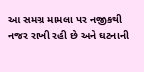આ સમગ્ર મામલા પર નજીકથી નજર રાખી રહી છે અને ઘટનાની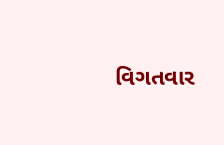વિગતવાર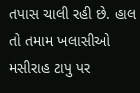તપાસ ચાલી રહી છે. હાલ તો તમામ ખલાસીઓ મસીરાહ ટાપુ પર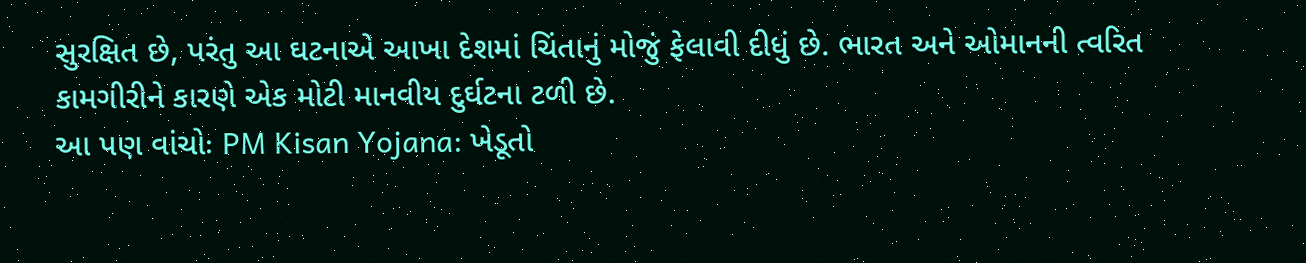સુરક્ષિત છે, પરંતુ આ ઘટનાએ આખા દેશમાં ચિંતાનું મોજું ફેલાવી દીધું છે. ભારત અને ઓમાનની ત્વરિત કામગીરીને કારણે એક મોટી માનવીય દુર્ઘટના ટળી છે.
આ પણ વાંચોઃ PM Kisan Yojana: ખેડૂતો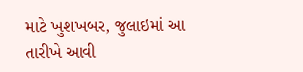માટે ખુશખબર, જુલાઇમાં આ તારીખે આવી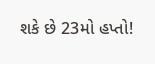શકે છે 23મો હપ્તો!